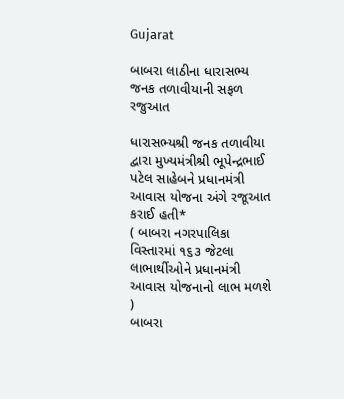Gujarat

બાબરા લાઠીના ધારાસભ્ય જનક તળાવીયાની સફળ રજુઆત

ધારાસભ્યશ્રી જનક તળાવીયા દ્વારા મુખ્યમંત્રીશ્રી ભૂપેન્દ્રભાઈ પટેલ સાહેબને પ્રધાનમંત્રી આવાસ યોજના અંગે રજૂઆત કરાઈ હતી*
( બાબરા નગરપાલિકા વિસ્તારમાં ૧૬૩ જેટલા લાભાર્થીઓને પ્રધાનમંત્રી આવાસ યોજનાનો લાભ મળશે )
બાબરા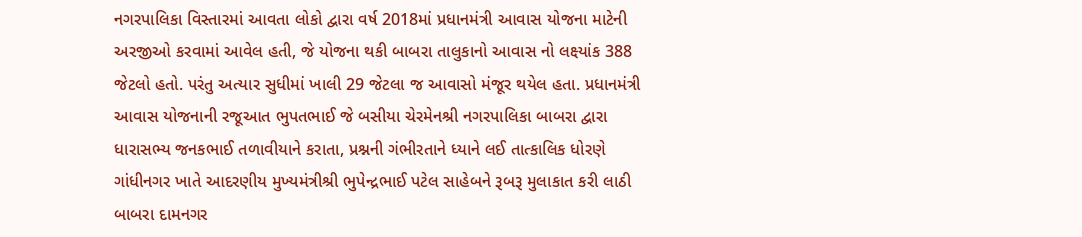નગરપાલિકા વિસ્તારમાં આવતા લોકો દ્વારા વર્ષ 2018માં પ્રધાનમંત્રી આવાસ યોજના માટેની અરજીઓ કરવામાં આવેલ હતી, જે યોજના થકી બાબરા તાલુકાનો આવાસ નો લક્ષ્યાંક 388 જેટલો હતો. પરંતુ અત્યાર સુધીમાં ખાલી 29 જેટલા જ આવાસો મંજૂર થયેલ હતા. પ્રધાનમંત્રી આવાસ યોજનાની રજૂઆત ભુપતભાઈ જે બસીયા ચેરમેનશ્રી નગરપાલિકા બાબરા દ્વારા ધારાસભ્ય જનકભાઈ તળાવીયાને કરાતા, પ્રશ્નની ગંભીરતાને ધ્યાને લઈ તાત્કાલિક ધોરણે ગાંધીનગર ખાતે આદરણીય મુખ્યમંત્રીશ્રી ભુપેન્દ્રભાઈ પટેલ સાહેબને રૂબરૂ મુલાકાત કરી લાઠી બાબરા દામનગર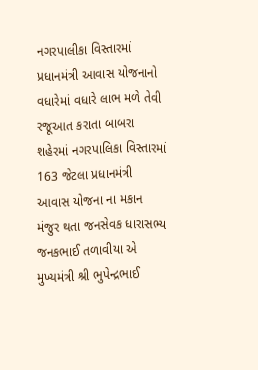નગરપાલીકા વિસ્તારમાં પ્રધાનમંત્રી આવાસ યોજનાનો વધારેમાં વધારે લાભ મળે તેવી રજૂઆત કરાતા બાબરા શહેરમાં નગરપાલિકા વિસ્તારમાં 163 જેટલા પ્રધાનમંત્રી આવાસ યોજના ના મકાન મંજુર થતા જનસેવક ધારાસભ્ય જનકભાઈ તળાવીયા એ મુખ્યમંત્રી શ્રી ભુપેન્દ્રભાઈ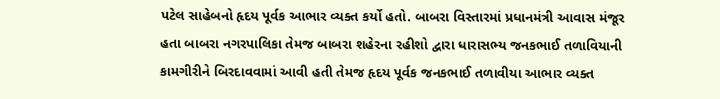પટેલ સાહેબનો હૃદય પૂર્વક આભાર વ્યક્ત કર્યો હતો. બાબરા વિસ્તારમાં પ્રધાનમંત્રી આવાસ મંજૂર હતા બાબરા નગરપાલિકા તેમજ બાબરા શહેરના રહીશો દ્વારા ધારાસભ્ય જનકભાઈ તળાવિયાની કામગીરીને બિરદાવવામાં આવી હતી તેમજ હૃદય પૂર્વક જનકભાઈ તળાવીયા આભાર વ્યક્ત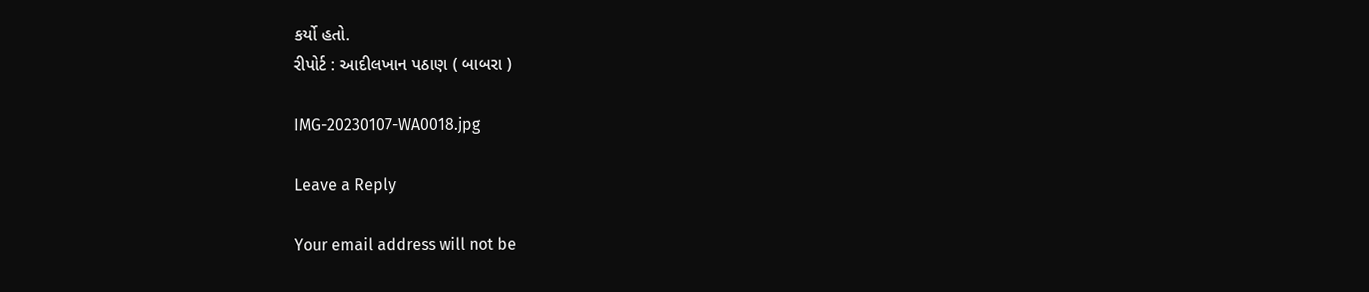કર્યો હતો.
રીપોર્ટ : આદીલખાન પઠાણ ( બાબરા )

IMG-20230107-WA0018.jpg

Leave a Reply

Your email address will not be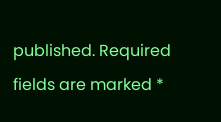published. Required fields are marked *